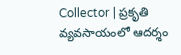Collector | ప్రకృతి వ్యవసాయంలో ఆదర్శం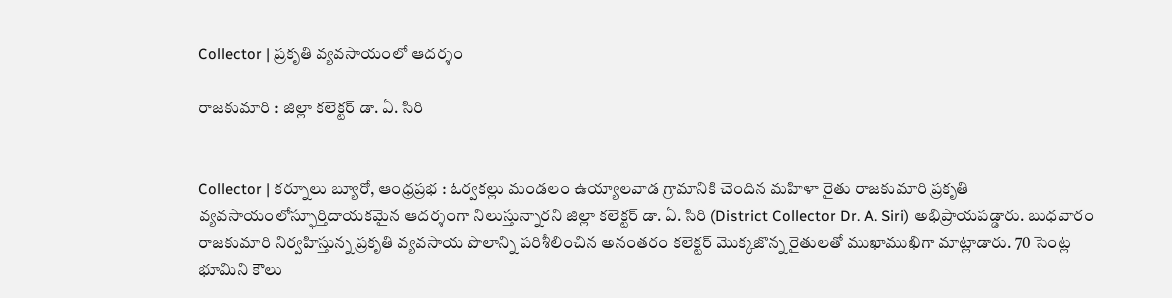Collector | ప్రకృతి వ్యవసాయంలో ఆదర్శం

రాజకుమారి : జిల్లా కలెక్టర్ డా. ఏ. సిరి


Collector | కర్నూలు బ్యూరో, ఆంధ్రప్రభ : ఓర్వకల్లు మండలం ఉయ్యాలవాడ గ్రామానికి చెందిన మహిళా రైతు రాజకుమారి ప్రకృతి వ్యవసాయంలోస్ఫూర్తిదాయకమైన ఆదర్శంగా నిలుస్తున్నారని జిల్లా కలెక్టర్ డా. ఏ. సిరి (District Collector Dr. A. Siri) అభిప్రాయపడ్డారు. బుధవారం రాజకుమారి నిర్వహిస్తున్న ప్రకృతి వ్యవసాయ పొలాన్ని పరిశీలించిన అనంతరం కలెక్టర్ మొక్కజొన్న రైతులతో ముఖాముఖిగా మాట్లాడారు. 70 సెంట్ల భూమిని కౌలు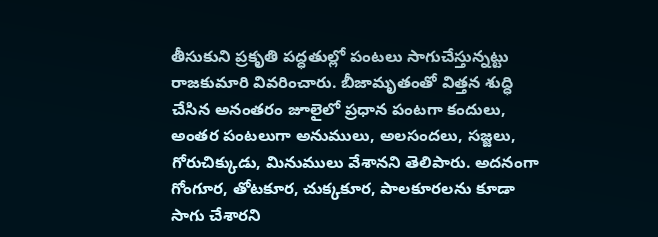తీసుకుని ప్రకృతి పద్ధతుల్లో పంటలు సాగుచేస్తున్నట్టు రాజకుమారి వివరించారు. బీజామృతంతో విత్తన శుద్ధి చేసిన అనంతరం జూలైలో ప్రధాన పంటగా కందులు, అంతర పంటలుగా అనుములు, అలసందలు, సజ్జలు, గోరుచిక్కుడు, మినుములు వేశానని తెలిపారు. అదనంగా గోంగూర, తోటకూర, చుక్కకూర, పాలకూరలను కూడా సాగు చేశారని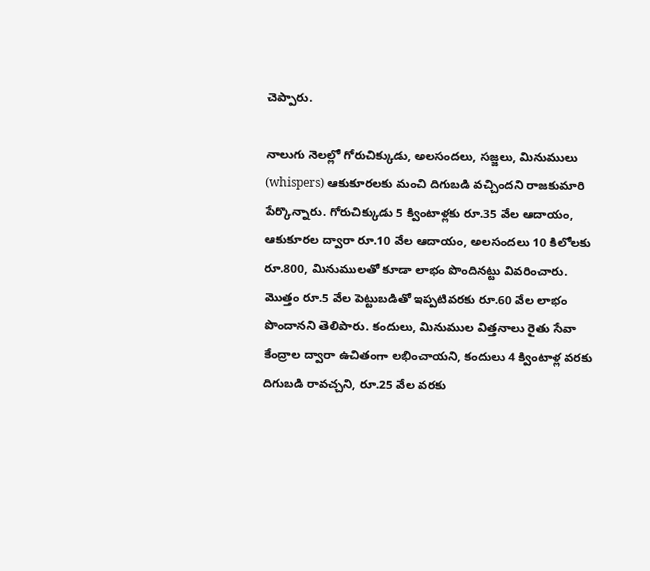చెప్పారు.

నాలుగు నెలల్లో గోరుచిక్కుడు, అలసందలు, సజ్జలు, మినుములు (whispers) ఆకుకూరలకు మంచి దిగుబడి వచ్చిందని రాజకుమారి పేర్కొన్నారు. గోరుచిక్కుడు 5 క్వింటాళ్లకు రూ.35 వేల ఆదాయం, ఆకుకూరల ద్వారా రూ.10 వేల ఆదాయం, అలసందలు 10 కిలోలకు రూ.800, మినుములతో కూడా లాభం పొందినట్టు వివరించారు. మొత్తం రూ.5 వేల పెట్టుబడితో ఇప్పటివరకు రూ.60 వేల లాభం పొందానని తెలిపారు. కందులు, మినుముల విత్తనాలు రైతు సేవా కేంద్రాల ద్వారా ఉచితంగా లభించాయని, కందులు 4 క్వింటాళ్ల వరకు దిగుబడి రావచ్చని, రూ.25 వేల వరకు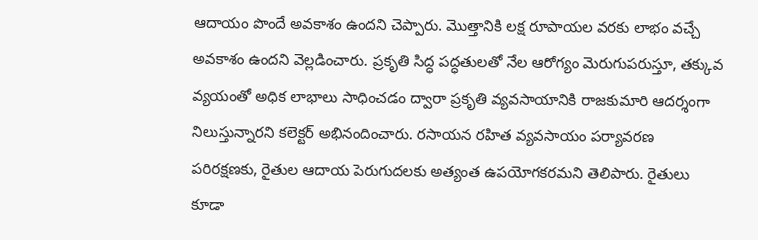ఆదాయం పొందే అవకాశం ఉందని చెప్పారు. మొత్తానికి లక్ష రూపాయల వరకు లాభం వచ్చే అవకాశం ఉందని వెల్లడించారు. ప్రకృతి సిద్ధ పద్ధతులతో నేల ఆరోగ్యం మెరుగుపరుస్తూ, తక్కువ వ్యయంతో అధిక లాభాలు సాధించడం ద్వారా ప్రకృతి వ్యవసాయానికి రాజకుమారి ఆదర్శంగా నిలుస్తున్నారని కలెక్టర్ అభినందించారు. రసాయన రహిత వ్యవసాయం పర్యావరణ పరిరక్షణకు, రైతుల ఆదాయ పెరుగుదలకు అత్యంత ఉపయోగకరమని తెలిపారు. రైతులు కూడా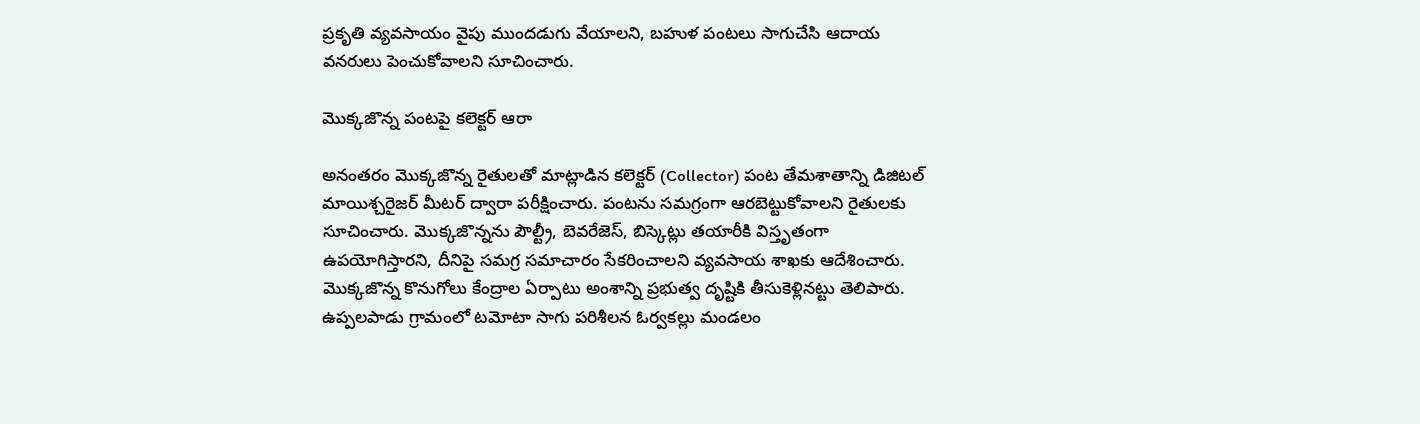ప్రకృతి వ్యవసాయం వైపు ముందడుగు వేయాలని, బహుళ పంటలు సాగుచేసి ఆదాయ వనరులు పెంచుకోవాలని సూచించారు.

మొక్కజొన్న పంటపై కలెక్టర్ ఆరా

అనంతరం మొక్కజొన్న రైతులతో మాట్లాడిన కలెక్టర్ (Collector) పంట తేమశాతాన్ని డిజిటల్ మాయిశ్చరైజర్ మీటర్ ద్వారా పరీక్షించారు. పంటను సమగ్రంగా ఆరబెట్టుకోవాలని రైతులకు సూచించారు. మొక్కజొన్నను పౌల్ట్రీ, బెవరేజెస్, బిస్కెట్లు తయారీకి విస్తృతంగా ఉపయోగిస్తారని, దీనిపై సమగ్ర సమాచారం సేకరించాలని వ్యవసాయ శాఖకు ఆదేశించారు. మొక్కజొన్న కొనుగోలు కేంద్రాల ఏర్పాటు అంశాన్ని ప్రభుత్వ దృష్టికి తీసుకెళ్లినట్టు తెలిపారు. ఉప్పలపాడు గ్రామంలో టమోటా సాగు పరిశీలన ఓర్వకల్లు మండలం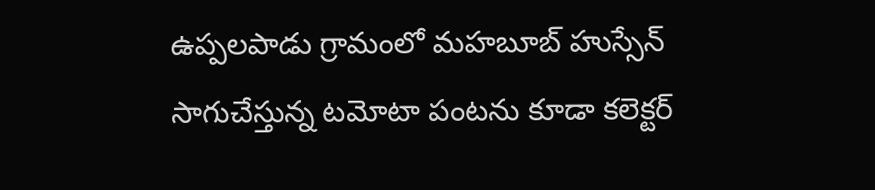ఉప్పలపాడు గ్రామంలో మహబూబ్ హుస్సేన్ సాగుచేస్తున్న టమోటా పంటను కూడా కలెక్టర్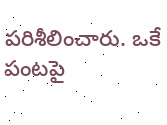పరిశీలించారు. ఒకే పంటపై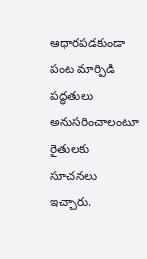ఆధారపడకుండా పంట మార్పిడి పద్ధతులు అనుసరించాలంటూ రైతులకు సూచనలు ఇచ్చారు.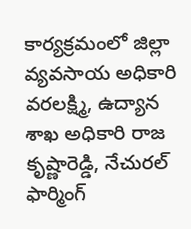కార్యక్రమంలో జిల్లా వ్యవసాయ అధికారి వరలక్ష్మి, ఉద్యాన శాఖ అధికారి రాజ కృష్ణారెడ్డి, నేచురల్ ఫార్మింగ్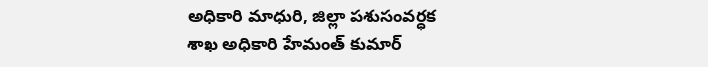అధికారి మాధురి, జిల్లా పశుసంవర్ధక శాఖ అధికారి హేమంత్ కుమార్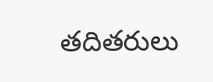తదితరులు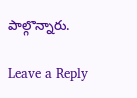పాల్గొన్నారు.

Leave a Reply